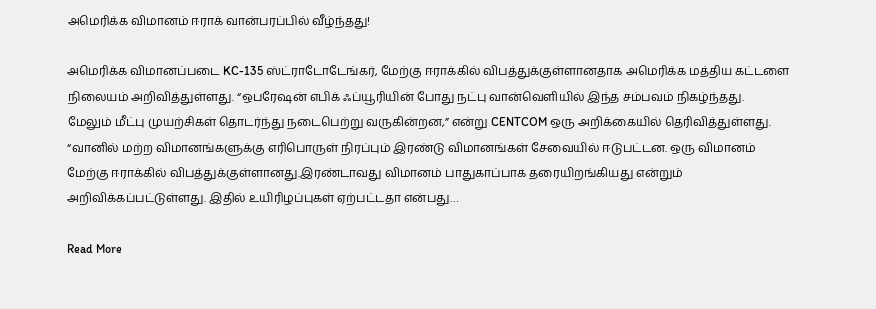அமெரிக்க விமானம் ஈராக் வான்பரப்பில் வீழ்ந்தது!

அமெரிக்க விமானப்படை KC-135 ஸ்ட்ராடோடேங்கர், மேற்கு ஈராக்கில் விபத்துக்குள்ளானதாக அமெரிக்க மத்திய கட்டளை நிலையம் அறிவித்துள்ளது. “ஒபரேஷன் எபிக் ஃப்யூரியின் போது நட்பு வான்வெளியில் இந்த சம்பவம் நிகழ்ந்தது. மேலும் மீட்பு முயற்சிகள் தொடர்ந்து நடைபெற்று வருகின்றன,” என்று CENTCOM ஒரு அறிக்கையில் தெரிவித்துள்ளது.  “வானில் மற்ற விமானங்களுக்கு எரிபொருள் நிரப்பும் இரண்டு விமானங்கள் சேவையில் ஈடுபட்டன. ஒரு விமானம் மேற்கு ஈராக்கில் விபத்துக்குள்ளானது.இரண்டாவது விமானம் பாதுகாப்பாக தரையிறங்கியது என்றும் அறிவிக்கப்பட்டுள்ளது. இதில் உயிரிழப்புகள் ஏற்பட்டதா என்பது…

Read More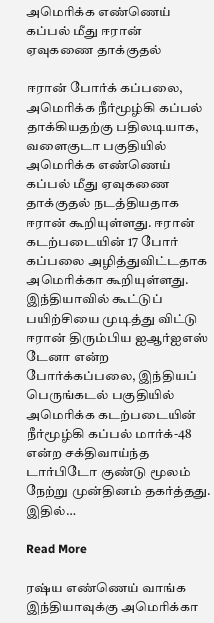அமெரிக்க எண்ணெய் கப்பல் மீது ஈரான் ஏவுகணை தாக்குதல்

ஈரான் போர்க் கப்பலை, அமெரிக்க நீர்மூழ்கி கப்பல் தாக்கியதற்கு பதிலடியாக, வளைகுடா பகுதியில் அமெரிக்க எண்ணெய் கப்பல் மீது ஏவுகணை தாக்குதல் நடத்தியதாக ஈரான் கூறியுள்ளது. ஈரான் கடற்படையின் 17 போர் கப்பலை அழித்துவிட்டதாக அமெரிக்கா கூறியுள்ளது. இந்தியாவில் கூட்டுப் பயிற்சியை முடித்து விட்டு ஈரான் திரும்பிய ஐஆர்ஐஎஸ் டேனா என்ற போர்க்கப்பலை, இந்தியப் பெருங்கடல் பகுதியில் அமெரிக்க கடற்படையின் நீர்மூழ்கி கப்பல் மார்க்-48 என்ற சக்திவாய்ந்த டார்பிடோ குண்டு மூலம் நேற்று முன்தினம் தகர்த்தது. இதில்…

Read More

ரஷ்ய எண்ணெய் வாங்க இந்தியாவுக்கு அமெரிக்கா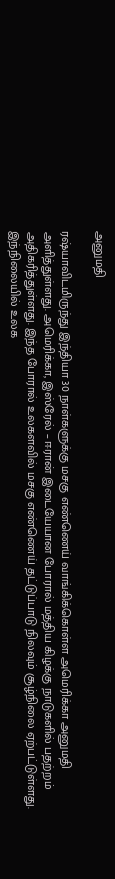அனுமதி

ரஷ்யாவிடமிருந்து இந்தியா 30 நாள்களுக்கு மசகு எண்ணெய் வாங்கிக்கொள்ள அமெரிக்கா அனுமதி அளித்துள்ளது. அமெரிக்கா, இஸ்ரேல் – ஈரான் இடையேயான போரால் மத்திய கிழக்கு நாடுகளில் பதற்றம் அதிகரித்துள்ளது. இந்த போரால் உலகளவில் மசகு எண்ணெய் தட்டுப்பாடு நிலவும் சூழ்நிலை ஏற்பட்டுள்ளது. இந்நிலையில் உலக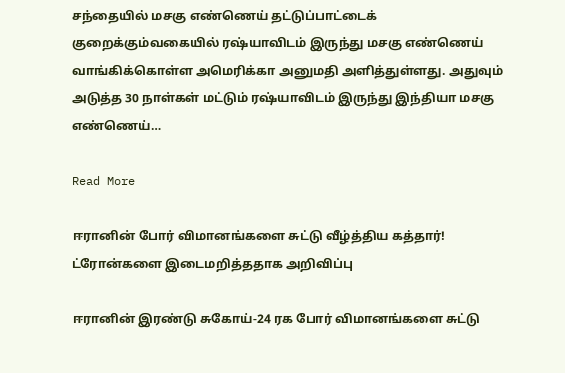சந்தையில் மசகு எண்ணெய் தட்டுப்பாட்டைக் குறைக்கும்வகையில் ரஷ்யாவிடம் இருந்து மசகு எண்ணெய் வாங்கிக்கொள்ள அமெரிக்கா அனுமதி அளித்துள்ளது. அதுவும் அடுத்த 30 நாள்கள் மட்டும் ரஷ்யாவிடம் இருந்து இந்தியா மசகு எண்ணெய்…

Read More

ஈரானின் போர் விமானங்களை சுட்டு வீழ்த்திய கத்தார்! ட்ரோன்களை இடைமறித்ததாக அறிவிப்பு

ஈரானின் இரண்டு சுகோய்-24 ரக போர் விமானங்களை சுட்டு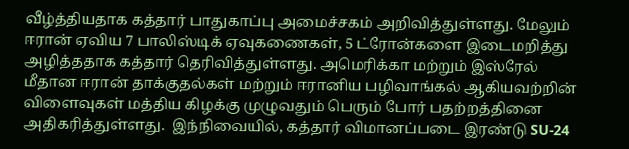வீழ்த்தியதாக கத்தார் பாதுகாப்பு அமைச்சகம் அறிவித்துள்ளது. மேலும் ஈரான் ஏவிய 7 பாலிஸ்டிக் ஏவுகணைகள், 5 ட்ரோன்களை இடைமறித்து அழித்ததாக கத்தார் தெரிவித்துள்ளது. அமெரிக்கா மற்றும் இஸ்ரேல் மீதான ஈரான் தாக்குதல்கள் மற்றும் ஈரானிய பழிவாங்கல் ஆகியவற்றின் விளைவுகள் மத்திய கிழக்கு முழுவதும் பெரும் போர் பதற்றத்தினை அதிகரித்துள்ளது.  இந்நிவையில், கத்தார் விமானப்படை இரண்டு SU-24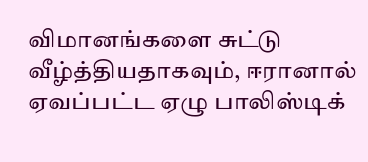விமானங்களை சுட்டு வீழ்த்தியதாகவும், ஈரானால் ஏவப்பட்ட ஏழு பாலிஸ்டிக்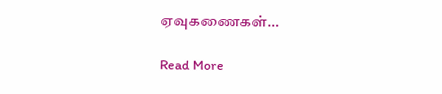ஏவுகணைகள்…

Read More